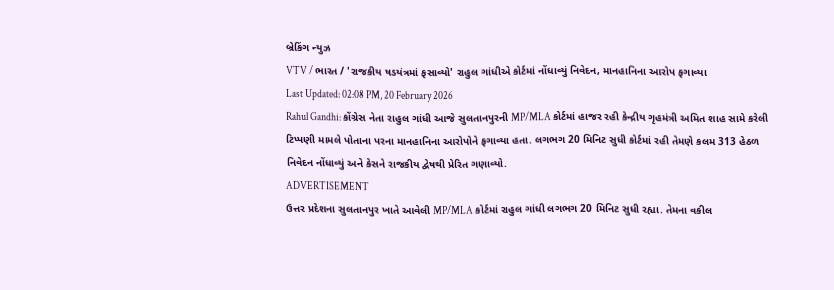બ્રેકિંગ ન્યુઝ
VTV / ભારત / 'રાજકીય ષડયંત્રમાં ફસાવ્યો' રાહુલ ગાંધીએ કોર્ટમાં નોંધાવ્યું નિવેદન, માનહાનિના આરોપ ફગાવ્યા
Last Updated: 02:08 PM, 20 February 2026
Rahul Gandhi: કોંગ્રેસ નેતા રાહુલ ગાંધી આજે સુલતાનપુરની MP/MLA કોર્ટમાં હાજર રહી કેન્દ્રીય ગૃહમંત્રી અમિત શાહ સામે કરેલી ટિપ્પણી મામલે પોતાના પરના માનહાનિના આરોપોને ફગાવ્યા હતા. લગભગ 20 મિનિટ સુધી કોર્ટમાં રહી તેમણે કલમ 313 હેઠળ નિવેદન નોંધાવ્યું અને કેસને રાજકીય દ્વેષથી પ્રેરિત ગણાવ્યો.
ADVERTISEMENT
ઉત્તર પ્રદેશના સુલતાનપુર ખાતે આવેલી MP/MLA કોર્ટમાં રાહુલ ગાંધી લગભગ 20 મિનિટ સુધી રહ્યા. તેમના વકીલ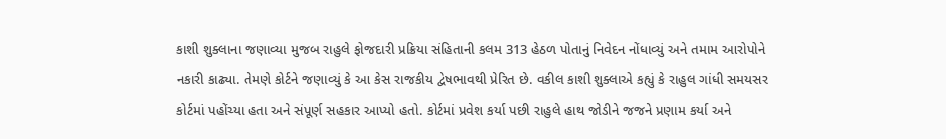કાશી શુક્લાના જણાવ્યા મુજબ રાહુલે ફોજદારી પ્રક્રિયા સંહિતાની કલમ 313 હેઠળ પોતાનું નિવેદન નોંધાવ્યું અને તમામ આરોપોને નકારી કાઢ્યા. તેમણે કોર્ટને જણાવ્યું કે આ કેસ રાજકીય દ્વેષભાવથી પ્રેરિત છે. વકીલ કાશી શુક્લાએ કહ્યું કે રાહુલ ગાંધી સમયસર કોર્ટમાં પહોંચ્યા હતા અને સંપૂર્ણ સહકાર આપ્યો હતો. કોર્ટમાં પ્રવેશ કર્યા પછી રાહુલે હાથ જોડીને જજને પ્રણામ કર્યા અને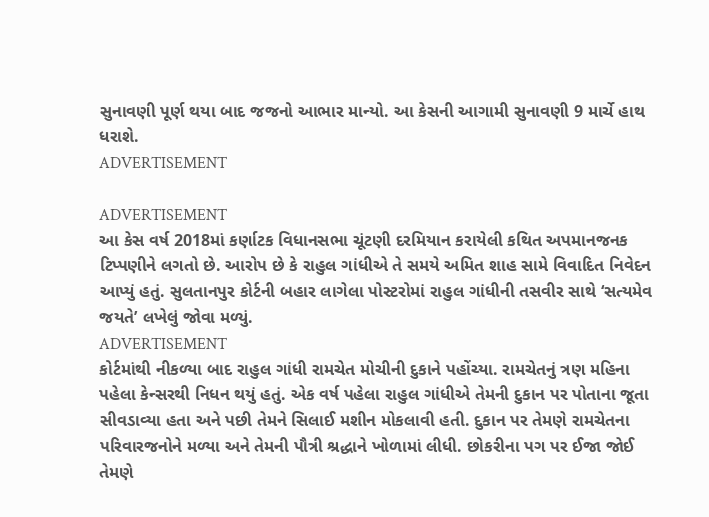સુનાવણી પૂર્ણ થયા બાદ જજનો આભાર માન્યો. આ કેસની આગામી સુનાવણી 9 માર્ચે હાથ ધરાશે.
ADVERTISEMENT

ADVERTISEMENT
આ કેસ વર્ષ 2018માં કર્ણાટક વિધાનસભા ચૂંટણી દરમિયાન કરાયેલી કથિત અપમાનજનક ટિપ્પણીને લગતો છે. આરોપ છે કે રાહુલ ગાંધીએ તે સમયે અમિત શાહ સામે વિવાદિત નિવેદન આપ્યું હતું. સુલતાનપુર કોર્ટની બહાર લાગેલા પોસ્ટરોમાં રાહુલ ગાંધીની તસવીર સાથે ‘સત્યમેવ જયતે’ લખેલું જોવા મળ્યું.
ADVERTISEMENT
કોર્ટમાંથી નીકળ્યા બાદ રાહુલ ગાંધી રામચેત મોચીની દુકાને પહોંચ્યા. રામચેતનું ત્રણ મહિના પહેલા કેન્સરથી નિધન થયું હતું. એક વર્ષ પહેલા રાહુલ ગાંધીએ તેમની દુકાન પર પોતાના જૂતા સીવડાવ્યા હતા અને પછી તેમને સિલાઈ મશીન મોકલાવી હતી. દુકાન પર તેમણે રામચેતના પરિવારજનોને મળ્યા અને તેમની પૌત્રી શ્રદ્ધાને ખોળામાં લીધી. છોકરીના પગ પર ઈજા જોઈ તેમણે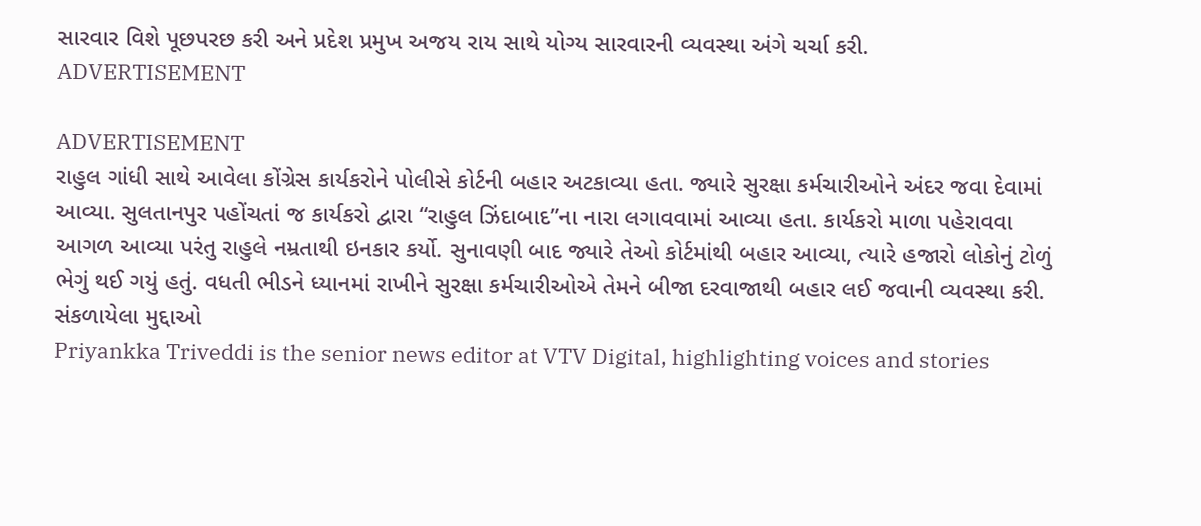સારવાર વિશે પૂછપરછ કરી અને પ્રદેશ પ્રમુખ અજય રાય સાથે યોગ્ય સારવારની વ્યવસ્થા અંગે ચર્ચા કરી.
ADVERTISEMENT

ADVERTISEMENT
રાહુલ ગાંધી સાથે આવેલા કોંગ્રેસ કાર્યકરોને પોલીસે કોર્ટની બહાર અટકાવ્યા હતા. જ્યારે સુરક્ષા કર્મચારીઓને અંદર જવા દેવામાં આવ્યા. સુલતાનપુર પહોંચતાં જ કાર્યકરો દ્વારા “રાહુલ ઝિંદાબાદ”ના નારા લગાવવામાં આવ્યા હતા. કાર્યકરો માળા પહેરાવવા આગળ આવ્યા પરંતુ રાહુલે નમ્રતાથી ઇનકાર કર્યો. સુનાવણી બાદ જ્યારે તેઓ કોર્ટમાંથી બહાર આવ્યા, ત્યારે હજારો લોકોનું ટોળું ભેગું થઈ ગયું હતું. વધતી ભીડને ધ્યાનમાં રાખીને સુરક્ષા કર્મચારીઓએ તેમને બીજા દરવાજાથી બહાર લઈ જવાની વ્યવસ્થા કરી.
સંકળાયેલા મુદ્દાઓ
Priyankka Triveddi is the senior news editor at VTV Digital, highlighting voices and stories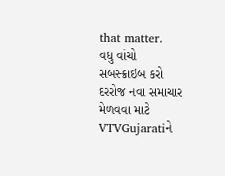that matter.
વધુ વાંચો
સબસ્ક્રાઇબ કરો
દરરોજ નવા સમાચાર મેળવવા માટે VTVGujaratiને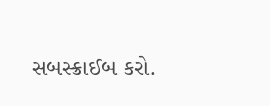સબસ્ક્રાઈબ કરો.